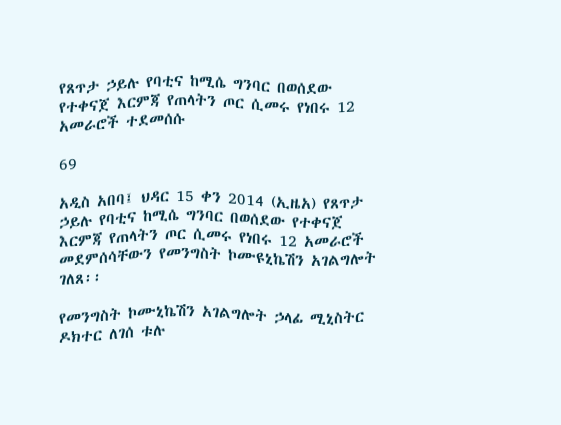የጸጥታ ኃይሉ የባቲና ከሚሴ ግንባር በወሰደው የተቀናጀ እርምጃ የጠላትን ጦር ሲመሩ የነበሩ 12 አመራሮች ተደመሰሱ

69

አዲስ አበባ፤ ህዳር 15 ቀን 2014 (ኢዜአ) የጸጥታ ኃይሉ የባቲና ከሚሴ ግንባር በወሰደው የተቀናጀ እርምጃ የጠላትን ጦር ሲመሩ የነበሩ 12 አመራሮች መደምሰሳቸውን የመንግስት ኮሙዩኒኬሽን አገልግሎት ገለጸ፡፡

የመንግስት ኮሙኒኬሽን አገልግሎት ኃላፊ ሚኒስትር ዶክተር ለገሰ ቱሉ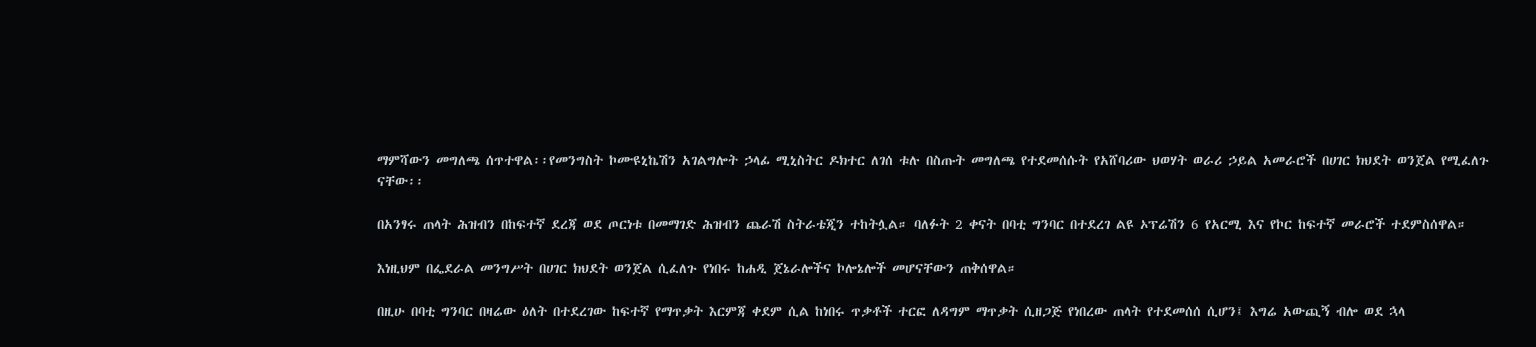ማምሻውን መግለጫ ሰጥተዋል፡፡የመንግስት ኮሙዩኒኬሽን አገልግሎት ኃላፊ ሚኒስትር ዶክተር ለገሰ ቱሉ በስጡት መግለጫ የተደመሰሱት የአሸባሪው ህወሃት ወራሪ ኃይል አመራሮች በሀገር ክህደት ወንጀል የሚፈለጉ ናቸው፡፡

በአንፃሩ ጠላት ሕዝብን በከፍተኛ ደረጃ ወደ ጦርነቱ በመማገድ ሕዝብን ጨራሽ ስትራቴጂን ተከትሏል። ባለፉት 2 ቀናት በባቲ ግንባር በተደረገ ልዩ ኦፕሬሽን 6 የአርሚ እና የኮር ከፍተኛ መራሮች ተደምስሰዋል።

እነዚህም በፌደራል መንግሥት በሀገር ክህደት ወንጀል ሲፈለጉ የነበሩ ከሐዲ ጀኔራሎችና ኮሎኔሎች መሆናቸውን ጠቅሰዋል።

በዚሁ በባቲ ግንባር በዛሬው ዕለት በተደረገው ከፍተኛ የማጥቃት እርምጃ ቀደም ሲል ከነበሩ ጥቃቶች ተርፎ ለዳግም ማጥቃት ሲዘጋጅ የነበረው ጠላት የተደመሰሰ ሲሆን፤ እግሬ አውጪኝ ብሎ ወደ ኋላ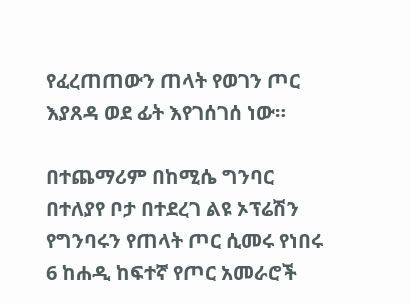የፈረጠጠውን ጠላት የወገን ጦር እያጸዳ ወደ ፊት እየገሰገሰ ነው።

በተጨማሪም በከሚሴ ግንባር በተለያየ ቦታ በተደረገ ልዩ ኦፕሬሽን የግንባሩን የጠላት ጦር ሲመሩ የነበሩ 6 ከሐዲ ከፍተኛ የጦር አመራሮች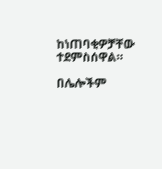ከነጠባቂዎቻቸው ተደምስሰዋል።

በሌሎችም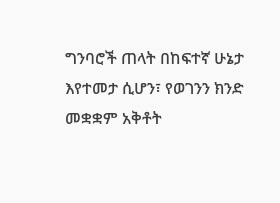ግንባሮች ጠላት በከፍተኛ ሁኔታ እየተመታ ሲሆን፣ የወገንን ክንድ መቋቋም አቅቶት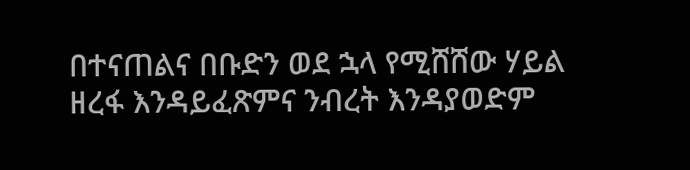በተናጠልና በቡድን ወደ ኋላ የሚሸሸው ሃይል ዘረፋ እንዳይፈጽምና ንብረት እንዳያወድም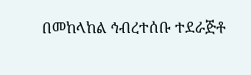በመከላከል ኅብረተሰቡ ተደራጅቶ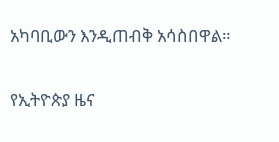አካባቢውን እንዲጠብቅ አሳስበዋል።

የኢትዮጵያ ዜና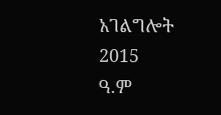አገልግሎት
2015
ዓ.ም